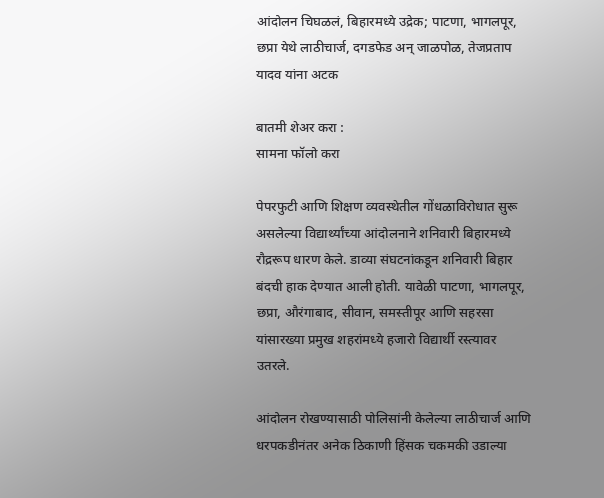आंदोलन चिघळलं, बिहारमध्ये उद्रेक; पाटणा, भागलपूर, छप्रा येथे लाठीचार्ज, दगडफेड अन् जाळपोळ, तेजप्रताप यादव यांना अटक

बातमी शेअर करा :
सामना फॉलो करा

पेपरफुटी आणि शिक्षण व्यवस्थेतील गोंधळाविरोधात सुरू असलेल्या विद्यार्थ्यांच्या आंदोलनाने शनिवारी बिहारमध्ये रौद्ररूप धारण केले. डाव्या संघटनांकडून शनिवारी बिहार बंदची हाक देण्यात आली होती. यावेळी पाटणा, भागलपूर, छप्रा, औरंगाबाद, सीवान, समस्तीपूर आणि सहरसा यांसारख्या प्रमुख शहरांमध्ये हजारो विद्यार्थी रस्त्यावर उतरले.

आंदोलन रोखण्यासाठी पोलिसांनी केलेल्या लाठीचार्ज आणि धरपकडीनंतर अनेक ठिकाणी हिंसक चकमकी उडाल्या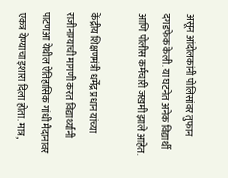असून आंदोलकांनी पोलिसांवर तुफान दगडफेक केली. या घटनेत अनेक विद्यार्थी आणि पोलीस कर्मचारी जखमी झाले आहेत.

केंद्रीय शिक्षणमंत्री धर्मेंद्र प्रधान यांच्या राजीनाम्याची मागणी करत विद्यार्थ्यांनी पाटणआ येथील ऐतिहासिक गांधी मैदानावर एकत्र येण्याचा इशारा दिला होता. मात्र,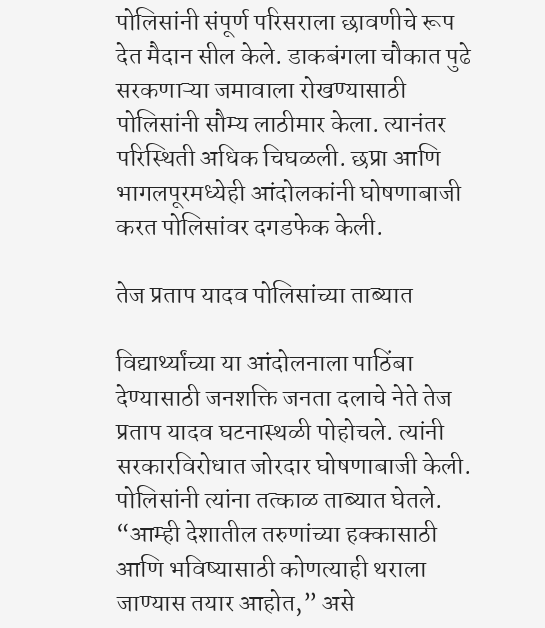पोलिसांनी संपूर्ण परिसराला छावणीचे रूप देत मैदान सील केले. डाकबंगला चौकात पुढे सरकणाऱ्या जमावाला रोखण्यासाठी पोलिसांनी सौम्य लाठीमार केला. त्यानंतर परिस्थिती अधिक चिघळली. छप्रा आणि भागलपूरमध्येही आंदोलकांनी घोषणाबाजी करत पोलिसांवर दगडफेक केली.

तेज प्रताप यादव पोलिसांच्या ताब्यात

विद्यार्थ्यांच्या या आंदोलनाला पाठिंबा देण्यासाठी जनशक्ति जनता दलाचे नेते तेज प्रताप यादव घटनास्थळी पोहोचले. त्यांनी सरकारविरोधात जोरदार घोषणाबाजी केली. पोलिसांनी त्यांना तत्काळ ताब्यात घेतले. “आम्ही देशातील तरुणांच्या हक्कासाठी आणि भविष्यासाठी कोणत्याही थराला जाण्यास तयार आहोत,” असे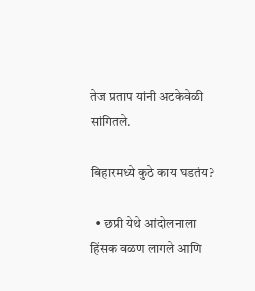तेज प्रताप यांनी अटकेवेळी सांगितले.

बिहारमध्ये कुठे काय घडतंय?

  • छप्री येथे आंदोलनाला हिंसक वळण लागले आणि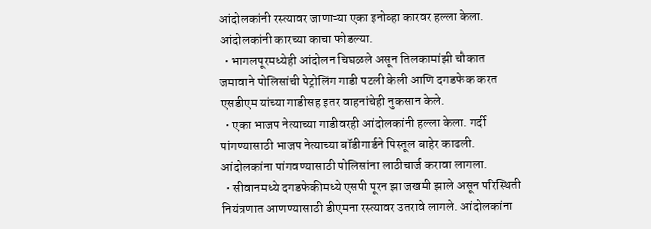आंदोलकांनी रस्त्यावर जाणाऱ्या एका इनोव्हा कारवर हल्ला केला. आंदोलकांनी कारच्या काचा फोडल्या.
  • भागलपूरमध्येही आंदोलन चिघळले असून तिलकामांझी चौकात जमावाने पोलिसांची पेट्रोलिंग गाडी पटली केली आणि दगडफेक करत एसडीएम यांच्या गाडीसह इतर वाहनांचेही नुकसान केले.
  • एका भाजप नेत्याच्या गाडीवरही आंदोलकांनी हल्ला केला. गर्दी पांगण्यासाठी भाजप नेत्याच्या बॉडीगार्डने पिस्तूल बाहेर काढली. आंदोलकांना पांगवण्यासाठी पोलिसांना लाठीचार्ज करावा लागला.
  • सीवानमध्ये दगडफेकीमध्ये एसपी पूरन झा जखमी झाले असून परिस्थिती नियंत्रणात आणण्यासाठी डीएमना रस्त्यावर उतरावे लागले. आंदोलकांना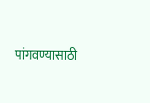पांगवण्यासाठी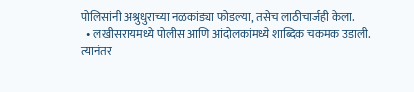पोलिसांनी अश्रुधुराच्या नळकांड्या फोडल्या, तसेच लाठीचार्जही केला.
  • लखीसरायमध्ये पोलीस आणि आंदोलकांमध्ये शा‍ब्दिक चकमक उडाली. त्यानंतर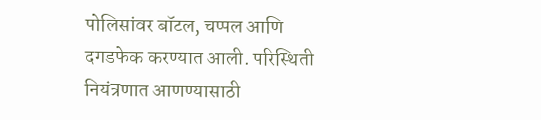पोलिसांवर बॉटल, चप्पल आणि दगडफेक करण्यात आली. परिस्थिती नियंत्रणात आणण्यासाठी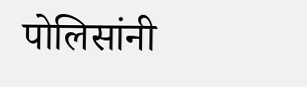पोलिसांनी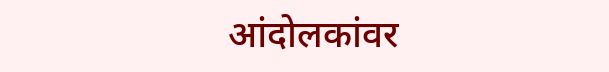आंदोलकांवर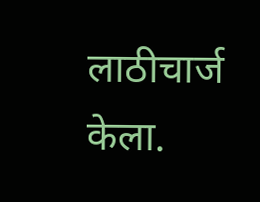लाठीचार्ज केला.